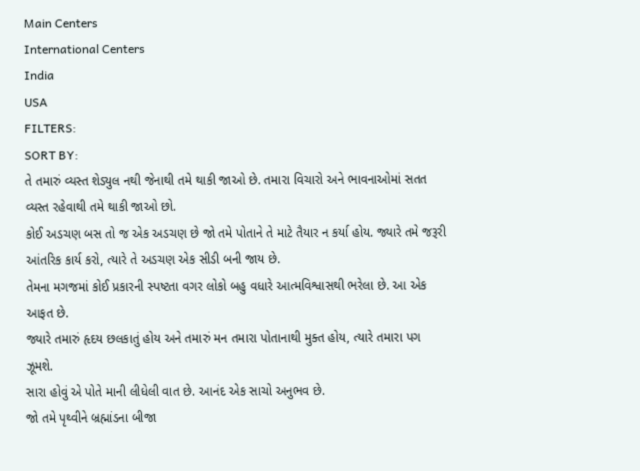Main Centers
International Centers
India
USA
FILTERS:
SORT BY:
તે તમારું વ્યસ્ત શેડ્યુલ નથી જેનાથી તમે થાકી જાઓ છે. તમારા વિચારો અને ભાવનાઓમાં સતત વ્યસ્ત રહેવાથી તમે થાકી જાઓ છો.
કોઈ અડચણ બસ તો જ એક અડચણ છે જો તમે પોતાને તે માટે તૈયાર ન કર્યા હોય. જ્યારે તમે જરૂરી આંતરિક કાર્ય કરો, ત્યારે તે અડચણ એક સીડી બની જાય છે.
તેમના મગજમાં કોઈ પ્રકારની સ્પષ્ટતા વગર લોકો બહુ વધારે આત્મવિશ્વાસથી ભરેલા છે. આ એક આફત છે.
જ્યારે તમારું હૃદય છલકાતું હોય અને તમારું મન તમારા પોતાનાથી મુક્ત હોય, ત્યારે તમારા પગ ઝૂમશે.
સારા હોવું એ પોતે માની લીધેલી વાત છે. આનંદ એક સાચો અનુભવ છે.
જો તમે પૃથ્વીને બ્રહ્માંડના બીજા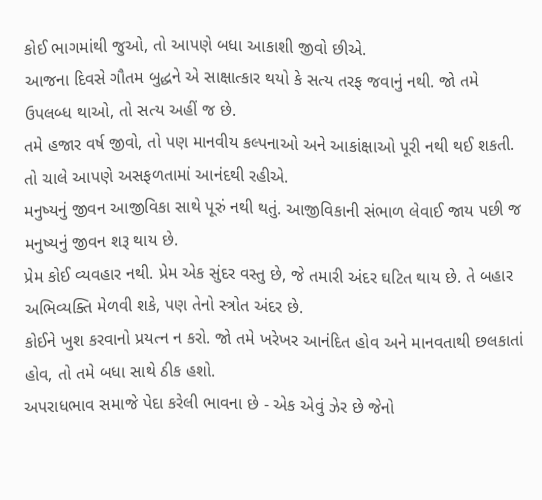કોઈ ભાગમાંથી જુઓ, તો આપણે બધા આકાશી જીવો છીએ.
આજના દિવસે ગૌતમ બુદ્ધને એ સાક્ષાત્કાર થયો કે સત્ય તરફ જવાનું નથી. જો તમે ઉપલબ્ધ થાઓ, તો સત્ય અહીં જ છે.
તમે હજાર વર્ષ જીવો, તો પણ માનવીય કલ્પનાઓ અને આકાંક્ષાઓ પૂરી નથી થઈ શકતી. તો ચાલે આપણે અસફળતામાં આનંદથી રહીએ.
મનુષ્યનું જીવન આજીવિકા સાથે પૂરું નથી થતું. આજીવિકાની સંભાળ લેવાઈ જાય પછી જ મનુષ્યનું જીવન શરૂ થાય છે.
પ્રેમ કોઈ વ્યવહાર નથી. પ્રેમ એક સુંદર વસ્તુ છે, જે તમારી અંદર ઘટિત થાય છે. તે બહાર અભિવ્યક્તિ મેળવી શકે, પણ તેનો સ્ત્રોત અંદર છે.
કોઈને ખુશ કરવાનો પ્રયત્ન ન કરો. જો તમે ખરેખર આનંદિત હોવ અને માનવતાથી છલકાતાં હોવ, તો તમે બધા સાથે ઠીક હશો.
અપરાધભાવ સમાજે પેદા કરેલી ભાવના છે - એક એવું ઝેર છે જેનો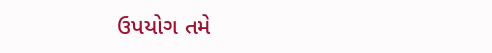ઉપયોગ તમે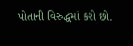પોતાની વિરુદ્ધમાં કરો છો.